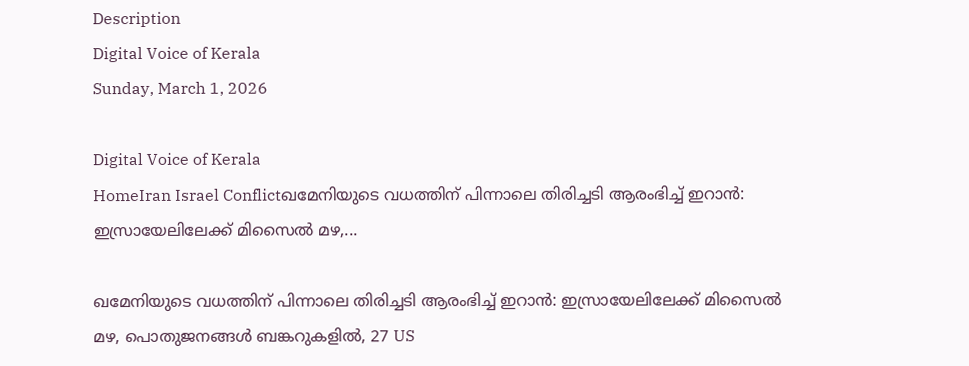Description
Digital Voice of Kerala
Sunday, March 1, 2026

Digital Voice of Kerala
HomeIran Israel Conflictഖമേനിയുടെ വധത്തിന് പിന്നാലെ തിരിച്ചടി ആരംഭിച്ച് ഇറാൻ: ഇസ്രായേലിലേക്ക് മിസൈൽ മഴ,...

ഖമേനിയുടെ വധത്തിന് പിന്നാലെ തിരിച്ചടി ആരംഭിച്ച് ഇറാൻ: ഇസ്രായേലിലേക്ക് മിസൈൽ മഴ, പൊതുജനങ്ങൾ ബങ്കറുകളിൽ, 27 US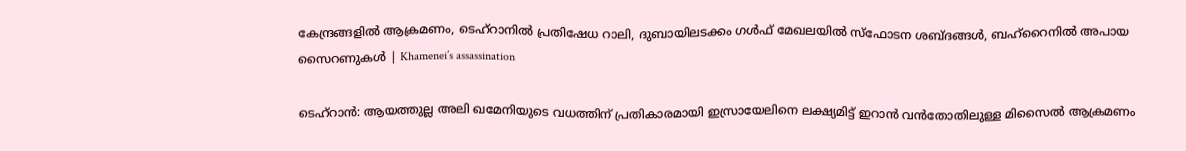കേന്ദ്രങ്ങളിൽ ആക്രമണം, ടെഹ്റാനിൽ പ്രതിഷേധ റാലി, ദുബായിലടക്കം ഗൾഫ് മേഖലയിൽ സ്ഫോടന ശബ്ദങ്ങൾ, ബഹ്‌റൈനിൽ അപായ സൈറണുകൾ | Khamenei’s assassination

ടെഹ്‌റാൻ: ആയത്തുല്ല അലി ഖമേനിയുടെ വധത്തിന് പ്രതികാരമായി ഇസ്രായേലിനെ ലക്ഷ്യമിട്ട് ഇറാൻ വൻതോതിലുള്ള മിസൈൽ ആക്രമണം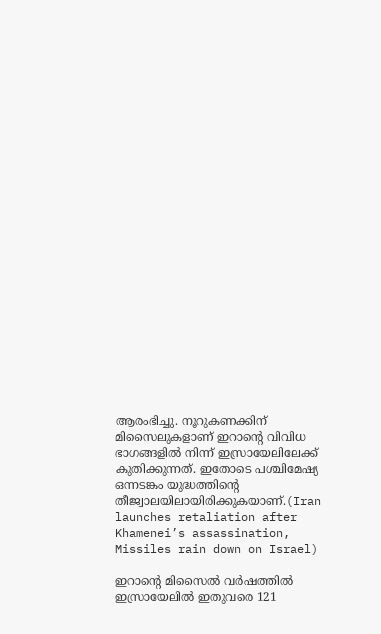ആരംഭിച്ചു. നൂറുകണക്കിന് മിസൈലുകളാണ് ഇറാന്റെ വിവിധ ഭാഗങ്ങളിൽ നിന്ന് ഇസ്രായേലിലേക്ക് കുതിക്കുന്നത്. ഇതോടെ പശ്ചിമേഷ്യ ഒന്നടങ്കം യുദ്ധത്തിന്റെ തീജ്വാലയിലായിരിക്കുകയാണ്.(Iran launches retaliation after Khamenei’s assassination, Missiles rain down on Israel)

ഇറാന്റെ മിസൈൽ വർഷത്തിൽ ഇസ്രായേലിൽ ഇതുവരെ 121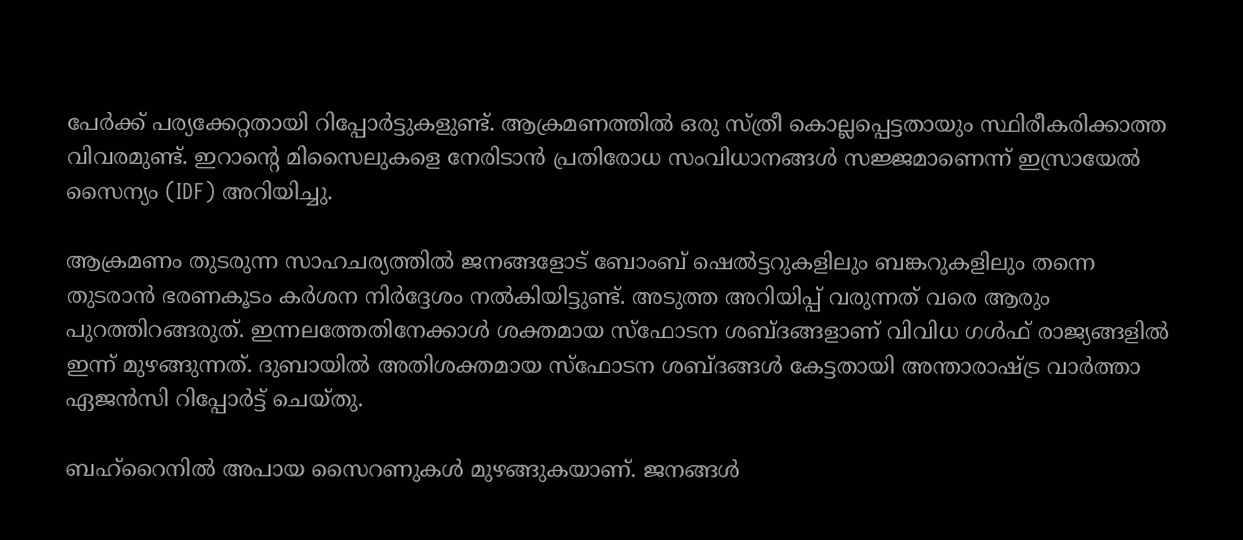പേർക്ക് പര്യക്കേറ്റതായി റിപ്പോർട്ടുകളുണ്ട്. ആക്രമണത്തിൽ ഒരു സ്ത്രീ കൊല്ലപ്പെട്ടതായും സ്ഥിരീകരിക്കാത്ത വിവരമുണ്ട്. ഇറാന്റെ മിസൈലുകളെ നേരിടാൻ പ്രതിരോധ സംവിധാനങ്ങൾ സജ്ജമാണെന്ന് ഇസ്രായേൽ സൈന്യം (IDF) അറിയിച്ചു.

ആക്രമണം തുടരുന്ന സാഹചര്യത്തിൽ ജനങ്ങളോട് ബോംബ് ഷെൽട്ടറുകളിലും ബങ്കറുകളിലും തന്നെ തുടരാൻ ഭരണകൂടം കർശന നിർദ്ദേശം നൽകിയിട്ടുണ്ട്. അടുത്ത അറിയിപ്പ് വരുന്നത് വരെ ആരും പുറത്തിറങ്ങരുത്. ഇന്നലത്തേതിനേക്കാൾ ശക്തമായ സ്ഫോടന ശബ്ദങ്ങളാണ് വിവിധ ഗൾഫ് രാജ്യങ്ങളിൽ ഇന്ന് മുഴങ്ങുന്നത്. ദുബായിൽ അതിശക്തമായ സ്ഫോടന ശബ്ദങ്ങൾ കേട്ടതായി അന്താരാഷ്ട്ര വാർത്താ ഏജൻസി റിപ്പോർട്ട് ചെയ്തു.

ബഹ്‌റൈനിൽ അപായ സൈറണുകൾ മുഴങ്ങുകയാണ്. ജനങ്ങൾ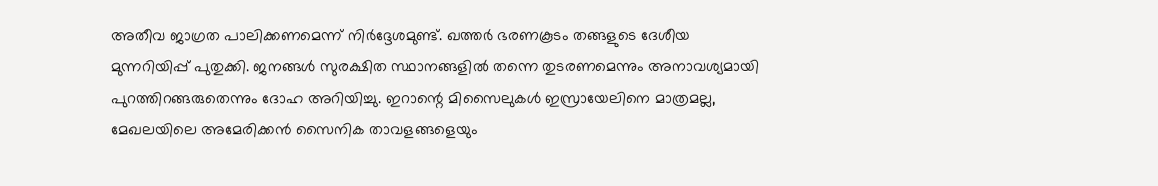അതീവ ജാഗ്രത പാലിക്കണമെന്ന് നിർദ്ദേശമുണ്ട്. ഖത്തർ ഭരണകൂടം തങ്ങളുടെ ദേശീയ മുന്നറിയിപ്പ് പുതുക്കി. ജനങ്ങൾ സുരക്ഷിത സ്ഥാനങ്ങളിൽ തന്നെ തുടരണമെന്നും അനാവശ്യമായി പുറത്തിറങ്ങരുതെന്നും ദോഹ അറിയിച്ചു. ഇറാന്റെ മിസൈലുകൾ ഇസ്രായേലിനെ മാത്രമല്ല, മേഖലയിലെ അമേരിക്കൻ സൈനിക താവളങ്ങളെയും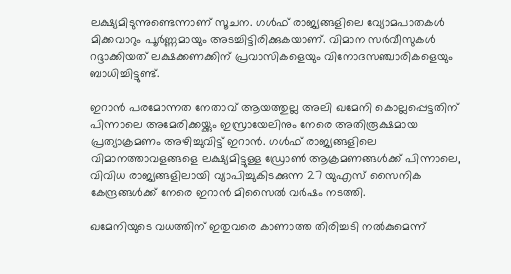ലക്ഷ്യമിടുന്നുണ്ടെന്നാണ് സൂചന. ഗൾഫ് രാജ്യങ്ങളിലെ വ്യോമപാതകൾ മിക്കവാറും പൂർണ്ണമായും അടച്ചിട്ടിരിക്കുകയാണ്. വിമാന സർവീസുകൾ റദ്ദാക്കിയത് ലക്ഷക്കണക്കിന് പ്രവാസികളെയും വിനോദസഞ്ചാരികളെയും ബാധിച്ചിട്ടുണ്ട്.

ഇറാൻ പരമോന്നത നേതാവ് ആയത്തുല്ല അലി ഖമേനി കൊല്ലപ്പെട്ടതിന് പിന്നാലെ അമേരിക്കയ്ക്കും ഇസ്രായേലിനും നേരെ അതിരൂക്ഷമായ പ്രത്യാക്രമണം അഴിച്ചുവിട്ട് ഇറാൻ. ഗൾഫ് രാജ്യങ്ങളിലെ വിമാനത്താവളങ്ങളെ ലക്ഷ്യമിട്ടുള്ള ഡ്രോൺ ആക്രമണങ്ങൾക്ക് പിന്നാലെ, വിവിധ രാജ്യങ്ങളിലായി വ്യാപിച്ചുകിടക്കുന്ന 27 യുഎസ് സൈനിക കേന്ദ്രങ്ങൾക്ക് നേരെ ഇറാൻ മിസൈൽ വർഷം നടത്തി.

ഖമേനിയുടെ വധത്തിന് ഇതുവരെ കാണാത്ത തിരിച്ചടി നൽകുമെന്ന്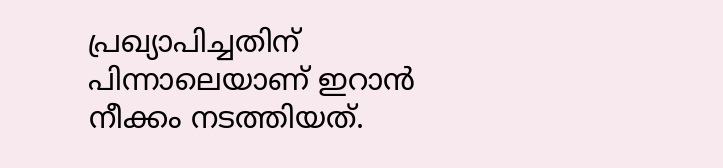പ്രഖ്യാപിച്ചതിന് പിന്നാലെയാണ് ഇറാൻ നീക്കം നടത്തിയത്.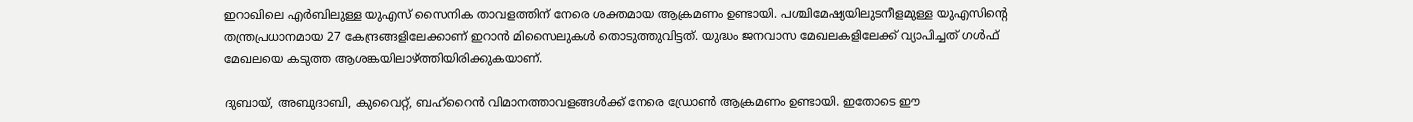ഇറാഖിലെ എർബിലുള്ള യുഎസ് സൈനിക താവളത്തിന് നേരെ ശക്തമായ ആക്രമണം ഉണ്ടായി. പശ്ചിമേഷ്യയിലുടനീളമുള്ള യുഎസിന്റെ തന്ത്രപ്രധാനമായ 27 കേന്ദ്രങ്ങളിലേക്കാണ് ഇറാൻ മിസൈലുകൾ തൊടുത്തുവിട്ടത്. യുദ്ധം ജനവാസ മേഖലകളിലേക്ക് വ്യാപിച്ചത് ഗൾഫ് മേഖലയെ കടുത്ത ആശങ്കയിലാഴ്ത്തിയിരിക്കുകയാണ്.

ദുബായ്, അബുദാബി, കുവൈറ്റ്, ബഹ്‌റൈൻ വിമാനത്താവളങ്ങൾക്ക് നേരെ ഡ്രോൺ ആക്രമണം ഉണ്ടായി. ഇതോടെ ഈ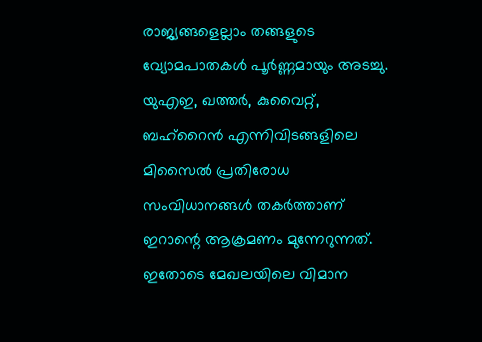രാജ്യങ്ങളെല്ലാം തങ്ങളുടെ വ്യോമപാതകൾ പൂർണ്ണമായും അടച്ചു. യുഎഇ, ഖത്തർ, കുവൈറ്റ്, ബഹ്‌റൈൻ എന്നിവിടങ്ങളിലെ മിസൈൽ പ്രതിരോധ സംവിധാനങ്ങൾ തകർത്താണ് ഇറാന്റെ ആക്രമണം മുന്നേറുന്നത്. ഇതോടെ മേഖലയിലെ വിമാന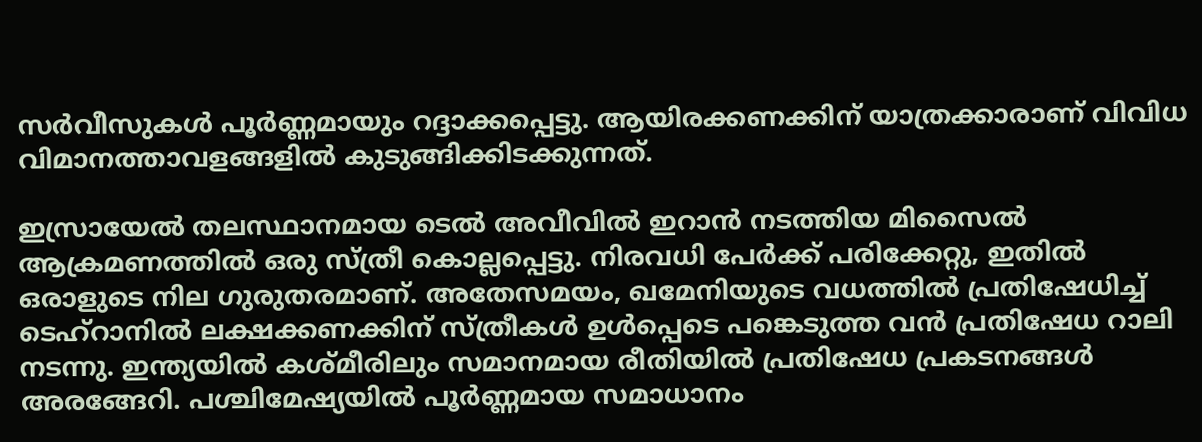സർവീസുകൾ പൂർണ്ണമായും റദ്ദാക്കപ്പെട്ടു. ആയിരക്കണക്കിന് യാത്രക്കാരാണ് വിവിധ വിമാനത്താവളങ്ങളിൽ കുടുങ്ങിക്കിടക്കുന്നത്.

ഇസ്രായേൽ തലസ്ഥാനമായ ടെൽ അവീവിൽ ഇറാൻ നടത്തിയ മിസൈൽ ആക്രമണത്തിൽ ഒരു സ്ത്രീ കൊല്ലപ്പെട്ടു. നിരവധി പേർക്ക് പരിക്കേറ്റു, ഇതിൽ ഒരാളുടെ നില ഗുരുതരമാണ്. അതേസമയം, ഖമേനിയുടെ വധത്തിൽ പ്രതിഷേധിച്ച് ടെഹ്‌റാനിൽ ലക്ഷക്കണക്കിന് സ്ത്രീകൾ ഉൾപ്പെടെ പങ്കെടുത്ത വൻ പ്രതിഷേധ റാലി നടന്നു. ഇന്ത്യയിൽ കശ്മീരിലും സമാനമായ രീതിയിൽ പ്രതിഷേധ പ്രകടനങ്ങൾ അരങ്ങേറി. പശ്ചിമേഷ്യയിൽ പൂർണ്ണമായ സമാധാനം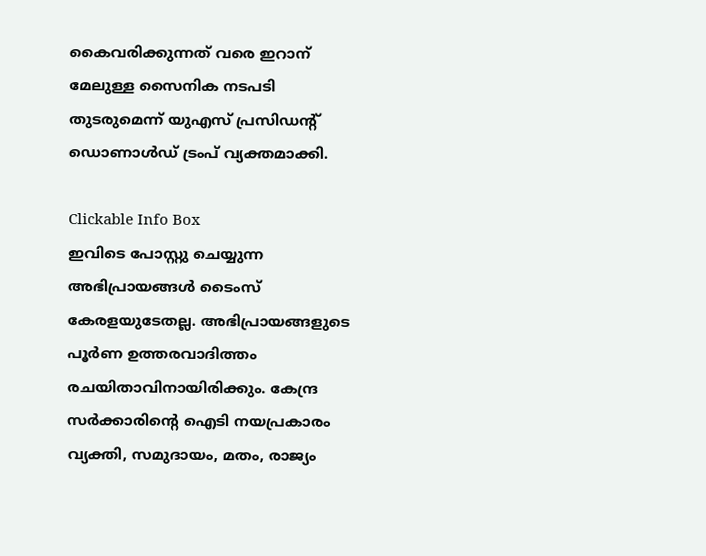കൈവരിക്കുന്നത് വരെ ഇറാന് മേലുള്ള സൈനിക നടപടി തുടരുമെന്ന് യുഎസ് പ്രസിഡന്റ് ഡൊണാൾഡ് ട്രംപ് വ്യക്തമാക്കി.

Clickable Info Box
ഇവിടെ പോസ്റ്റു ചെയ്യുന്ന അഭിപ്രായങ്ങൾ ടൈംസ് കേരളയുടേതല്ല. അഭിപ്രായങ്ങളുടെ പൂർണ ഉത്തരവാദിത്തം രചയിതാവിനായിരിക്കും. കേന്ദ്ര സർക്കാരിന്റെ ഐടി നയപ്രകാരം വ്യക്തി, സമുദായം, മതം, രാജ്യം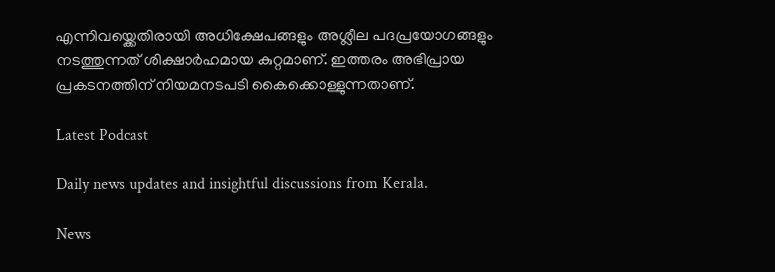എന്നിവയ്ക്കെതിരായി അധിക്ഷേപങ്ങളും അശ്ലീല പദപ്രയോഗങ്ങളും നടത്തുന്നത് ശിക്ഷാർഹമായ കുറ്റമാണ്. ഇത്തരം അഭിപ്രായ പ്രകടനത്തിന് നിയമനടപടി കൈക്കൊള്ളുന്നതാണ്.

Latest Podcast

Daily news updates and insightful discussions from Kerala.

News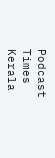Podcast
Times Kerala